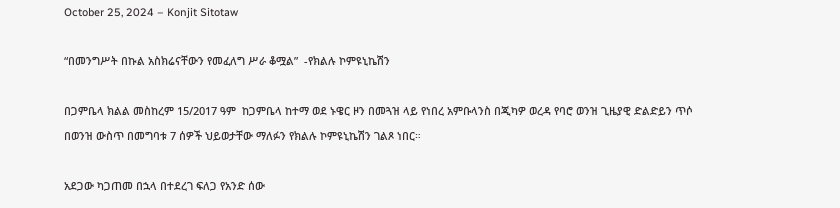October 25, 2024 – Konjit Sitotaw

“በመንግሥት በኩል አስክሬናቸውን የመፈለግ ሥራ ቆሟል”  -የክልሉ ኮምዩኒኬሽን

በጋምቤላ ክልል መስከረም 15/2017 ዓም  ከጋምቤላ ከተማ ወደ ኑዌር ዞን በመጓዝ ላይ የነበረ አምቡላንስ በጂካዎ ወረዳ የባሮ ወንዝ ጊዜያዊ ድልድይን ጥሶ በወንዝ ውስጥ በመግባቱ 7 ሰዎች ህይወታቸው ማለፉን የክልሉ ኮምዩኒኬሽን ገልጾ ነበር።

አደጋው ካጋጠመ በኋላ በተደረገ ፍለጋ የአንድ ሰው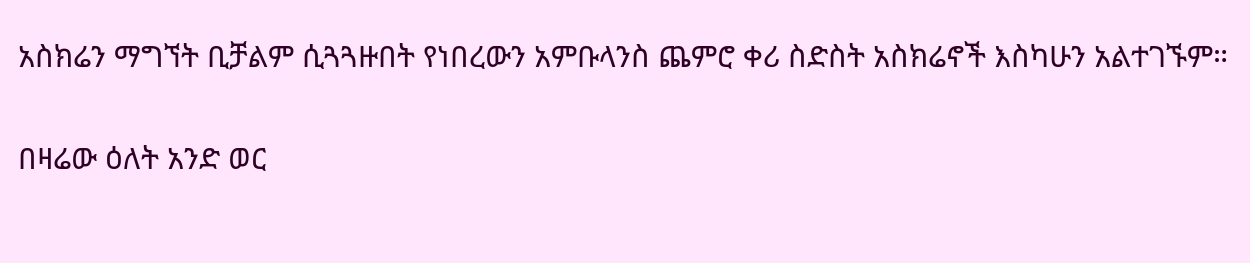አስክሬን ማግኘት ቢቻልም ሲጓጓዙበት የነበረውን አምቡላንስ ጨምሮ ቀሪ ስድስት አስክሬኖች እስካሁን አልተገኙም።

በዛሬው ዕለት አንድ ወር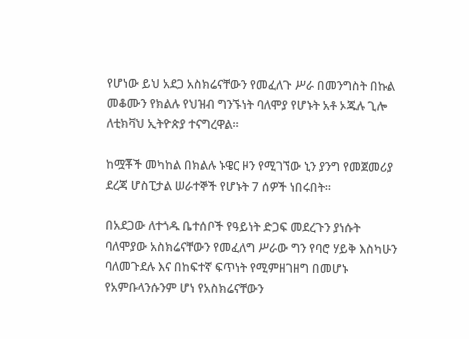የሆነው ይህ አደጋ አስክሬናቸውን የመፈለጉ ሥራ በመንግስት በኩል መቆሙን የክልሉ የህዝብ ግንኙነት ባለሞያ የሆኑት አቶ ኦጁሉ ጊሎ ለቲክቫህ ኢትዮጵያ ተናግረዋል።

ከሟቾች መካከል በክልሉ ኑዌር ዞን የሚገኘው ኒን ያንግ የመጀመሪያ ደረጃ ሆስፒታል ሠራተኞች የሆኑት 7 ሰዎች ነበሩበት።

በአደጋው ለተጎዱ ቤተሰቦች የዓይነት ድጋፍ መደረጉን ያነሱት ባለሞያው አስክሬናቸውን የመፈለግ ሥራው ግን የባሮ ሃይቅ እስካሁን ባለመጉደሉ እና በከፍተኛ ፍጥነት የሚምዘገዘግ በመሆኑ የአምቡላንሱንም ሆነ የአስክሬናቸውን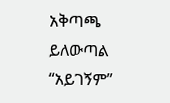አቅጣጫ ይለውጣል “አይገኝም”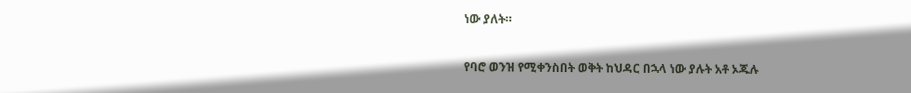ነው ያለት።

የባሮ ወንዝ የሚቀንስበት ወቅት ከህዳር በኋላ ነው ያሉት አቶ ኦጁሉ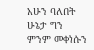አሁን ባለበት ሁኔታ ግን ምንም መቀነሱን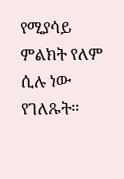የሚያሳይ ምልክት የለም ሲሉ ነው የገለጹት።